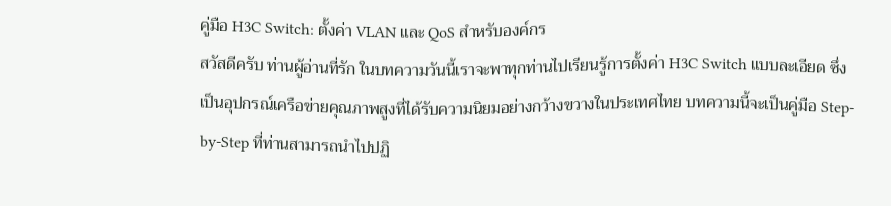คู่มือ H3C Switch: ตั้งค่า VLAN และ QoS สำหรับองค์กร
สวัสดีครับ ท่านผู้อ่านที่รัก ในบทความวันนี้เราจะพาทุกท่านไปเรียนรู้การตั้งค่า H3C Switch แบบละเอียด ซึ่งเป็นอุปกรณ์เครือข่ายคุณภาพสูงที่ได้รับความนิยมอย่างกว้างขวางในประเทศไทย บทความนี้จะเป็นคู่มือ Step-by-Step ที่ท่านสามารถนำไปปฏิ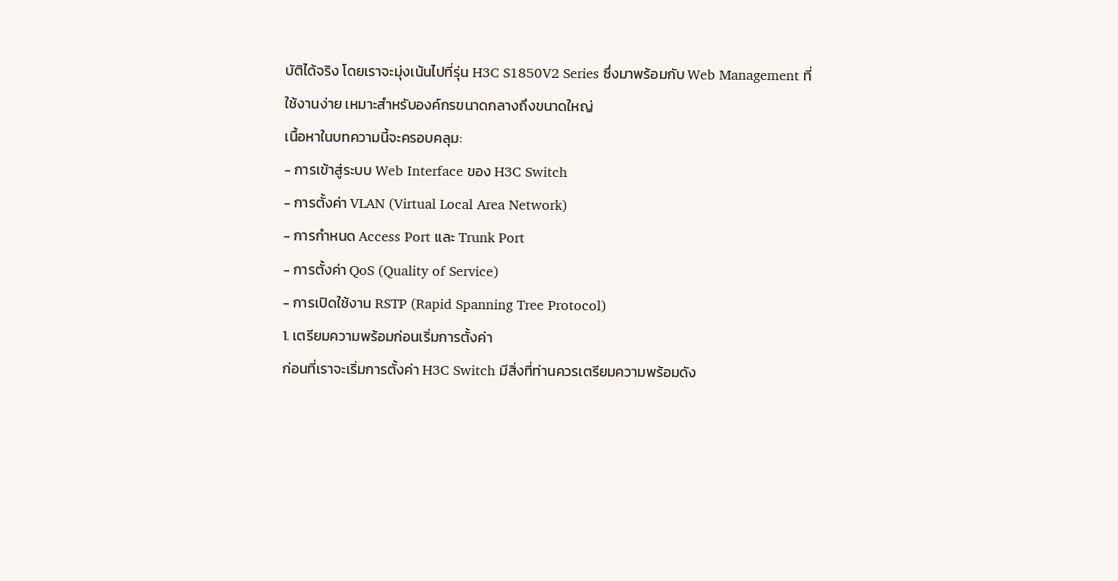บัติได้จริง โดยเราจะมุ่งเน้นไปที่รุ่น H3C S1850V2 Series ซึ่งมาพร้อมกับ Web Management ที่ใช้งานง่าย เหมาะสำหรับองค์กรขนาดกลางถึงขนาดใหญ่
เนื้อหาในบทความนี้จะครอบคลุม:
- การเข้าสู่ระบบ Web Interface ของ H3C Switch
- การตั้งค่า VLAN (Virtual Local Area Network)
- การกำหนด Access Port และ Trunk Port
- การตั้งค่า QoS (Quality of Service)
- การเปิดใช้งาน RSTP (Rapid Spanning Tree Protocol)
1. เตรียมความพร้อมก่อนเริ่มการตั้งค่า
ก่อนที่เราจะเริ่มการตั้งค่า H3C Switch มีสิ่งที่ท่านควรเตรียมความพร้อมดัง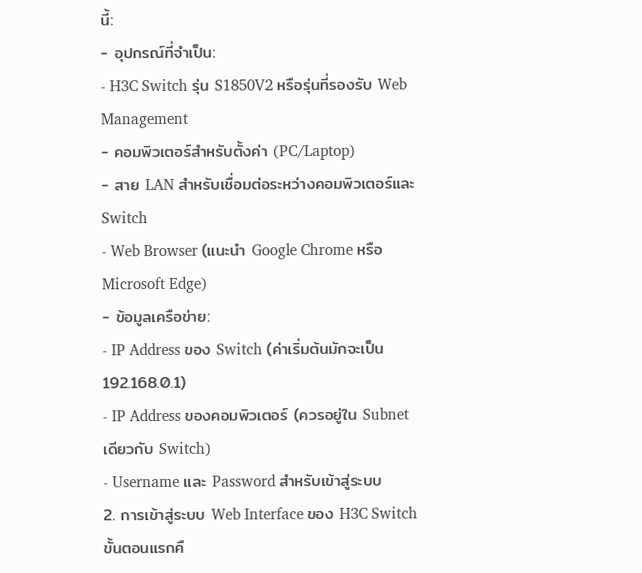นี้:
- อุปกรณ์ที่จำเป็น:
- H3C Switch รุ่น S1850V2 หรือรุ่นที่รองรับ Web Management
- คอมพิวเตอร์สำหรับตั้งค่า (PC/Laptop)
- สาย LAN สำหรับเชื่อมต่อระหว่างคอมพิวเตอร์และ Switch
- Web Browser (แนะนำ Google Chrome หรือ Microsoft Edge)
- ข้อมูลเครือข่าย:
- IP Address ของ Switch (ค่าเริ่มต้นมักจะเป็น 192.168.0.1)
- IP Address ของคอมพิวเตอร์ (ควรอยู่ใน Subnet เดียวกับ Switch)
- Username และ Password สำหรับเข้าสู่ระบบ
2. การเข้าสู่ระบบ Web Interface ของ H3C Switch
ขั้นตอนแรกคื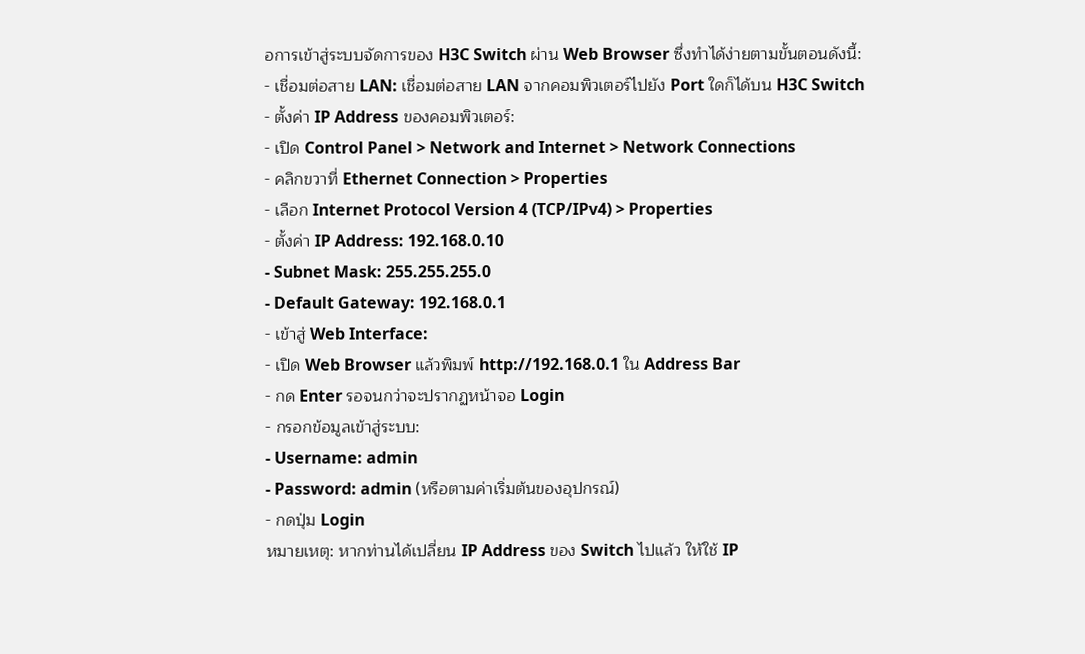อการเข้าสู่ระบบจัดการของ H3C Switch ผ่าน Web Browser ซึ่งทำได้ง่ายตามขั้นตอนดังนี้:
- เชื่อมต่อสาย LAN: เชื่อมต่อสาย LAN จากคอมพิวเตอร์ไปยัง Port ใดก็ได้บน H3C Switch
- ตั้งค่า IP Address ของคอมพิวเตอร์:
- เปิด Control Panel > Network and Internet > Network Connections
- คลิกขวาที่ Ethernet Connection > Properties
- เลือก Internet Protocol Version 4 (TCP/IPv4) > Properties
- ตั้งค่า IP Address: 192.168.0.10
- Subnet Mask: 255.255.255.0
- Default Gateway: 192.168.0.1
- เข้าสู่ Web Interface:
- เปิด Web Browser แล้วพิมพ์ http://192.168.0.1 ใน Address Bar
- กด Enter รอจนกว่าจะปรากฏหน้าจอ Login
- กรอกข้อมูลเข้าสู่ระบบ:
- Username: admin
- Password: admin (หรือตามค่าเริ่มต้นของอุปกรณ์)
- กดปุ่ม Login
หมายเหตุ: หากท่านได้เปลี่ยน IP Address ของ Switch ไปแล้ว ให้ใช้ IP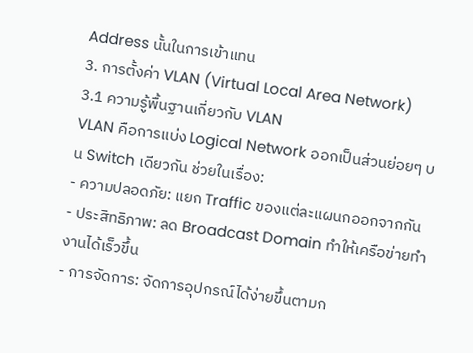Address นั้นในการเข้าแทน
3. การตั้งค่า VLAN (Virtual Local Area Network)
3.1 ความรู้พื้นฐานเกี่ยวกับ VLAN
VLAN คือการแบ่ง Logical Network ออกเป็นส่วนย่อยๆ บน Switch เดียวกัน ช่วยในเรื่อง:
- ความปลอดภัย: แยก Traffic ของแต่ละแผนกออกจากกัน
- ประสิทธิภาพ: ลด Broadcast Domain ทำให้เครือข่ายทำงานได้เร็วขึ้น
- การจัดการ: จัดการอุปกรณ์ได้ง่ายขึ้นตามก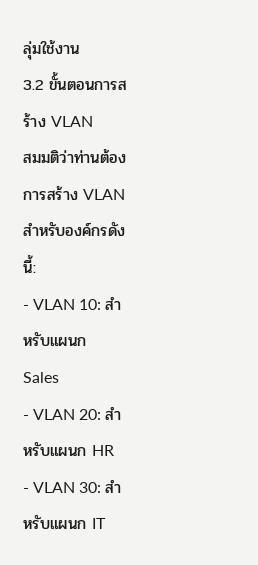ลุ่มใช้งาน
3.2 ขั้นตอนการสร้าง VLAN
สมมติว่าท่านต้องการสร้าง VLAN สำหรับองค์กรดังนี้:
- VLAN 10: สำหรับแผนก Sales
- VLAN 20: สำหรับแผนก HR
- VLAN 30: สำหรับแผนก IT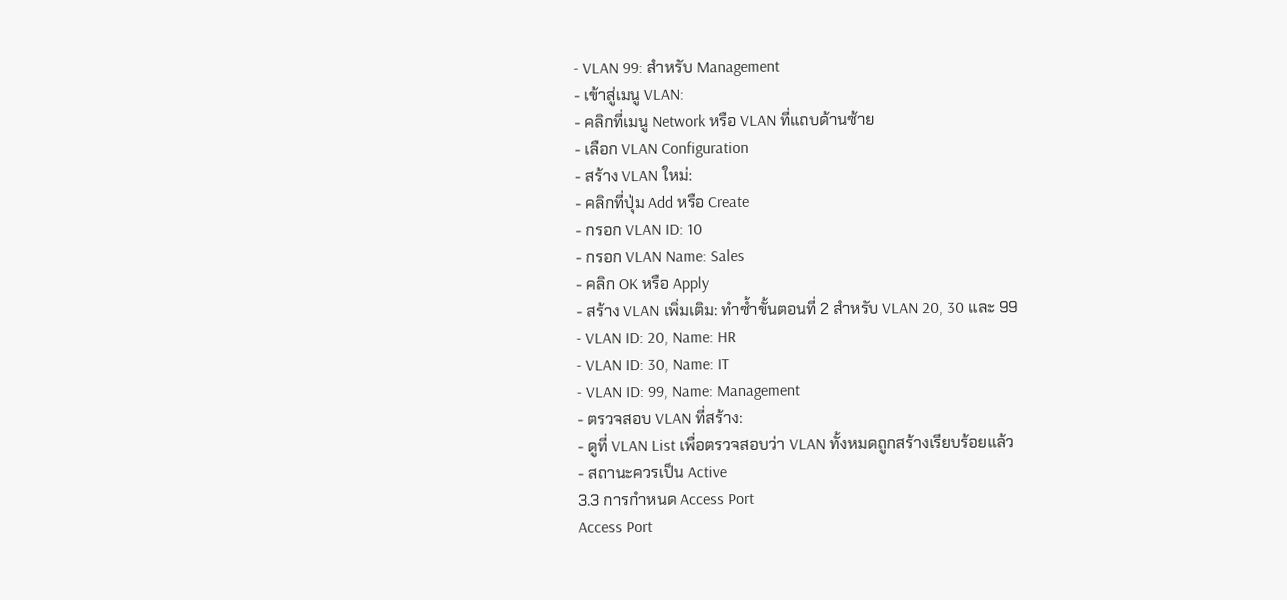- VLAN 99: สำหรับ Management
- เข้าสู่เมนู VLAN:
- คลิกที่เมนู Network หรือ VLAN ที่แถบด้านซ้าย
- เลือก VLAN Configuration
- สร้าง VLAN ใหม่:
- คลิกที่ปุ่ม Add หรือ Create
- กรอก VLAN ID: 10
- กรอก VLAN Name: Sales
- คลิก OK หรือ Apply
- สร้าง VLAN เพิ่มเติม: ทำซ้ำขั้นตอนที่ 2 สำหรับ VLAN 20, 30 และ 99
- VLAN ID: 20, Name: HR
- VLAN ID: 30, Name: IT
- VLAN ID: 99, Name: Management
- ตรวจสอบ VLAN ที่สร้าง:
- ดูที่ VLAN List เพื่อตรวจสอบว่า VLAN ทั้งหมดถูกสร้างเรียบร้อยแล้ว
- สถานะควรเป็น Active
3.3 การกำหนด Access Port
Access Port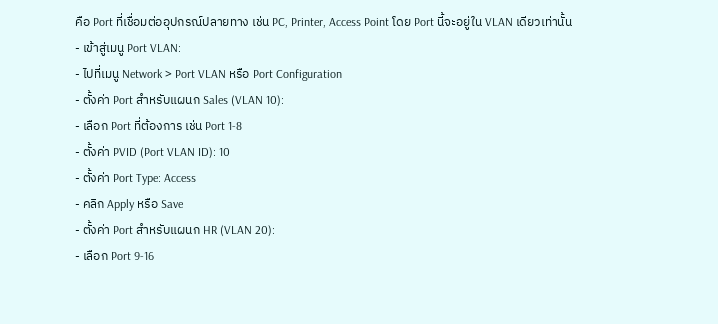คือ Port ที่เชื่อมต่ออุปกรณ์ปลายทาง เช่น PC, Printer, Access Point โดย Port นี้จะอยู่ใน VLAN เดียวเท่านั้น
- เข้าสู่เมนู Port VLAN:
- ไปที่เมนู Network > Port VLAN หรือ Port Configuration
- ตั้งค่า Port สำหรับแผนก Sales (VLAN 10):
- เลือก Port ที่ต้องการ เช่น Port 1-8
- ตั้งค่า PVID (Port VLAN ID): 10
- ตั้งค่า Port Type: Access
- คลิก Apply หรือ Save
- ตั้งค่า Port สำหรับแผนก HR (VLAN 20):
- เลือก Port 9-16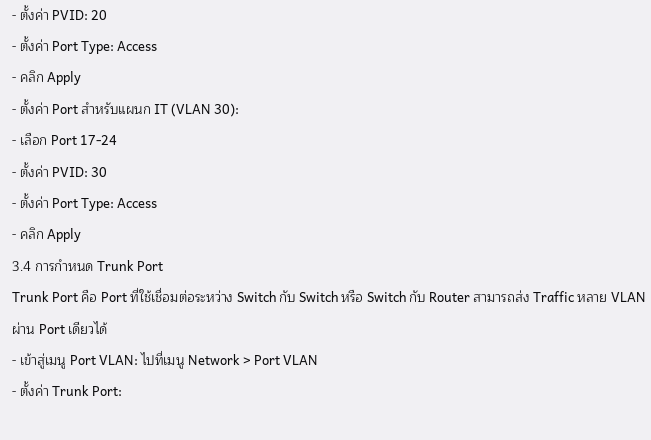- ตั้งค่า PVID: 20
- ตั้งค่า Port Type: Access
- คลิก Apply
- ตั้งค่า Port สำหรับแผนก IT (VLAN 30):
- เลือก Port 17-24
- ตั้งค่า PVID: 30
- ตั้งค่า Port Type: Access
- คลิก Apply
3.4 การกำหนด Trunk Port
Trunk Port คือ Port ที่ใช้เชื่อมต่อระหว่าง Switch กับ Switch หรือ Switch กับ Router สามารถส่ง Traffic หลาย VLAN ผ่าน Port เดียวได้
- เข้าสู่เมนู Port VLAN: ไปที่เมนู Network > Port VLAN
- ตั้งค่า Trunk Port: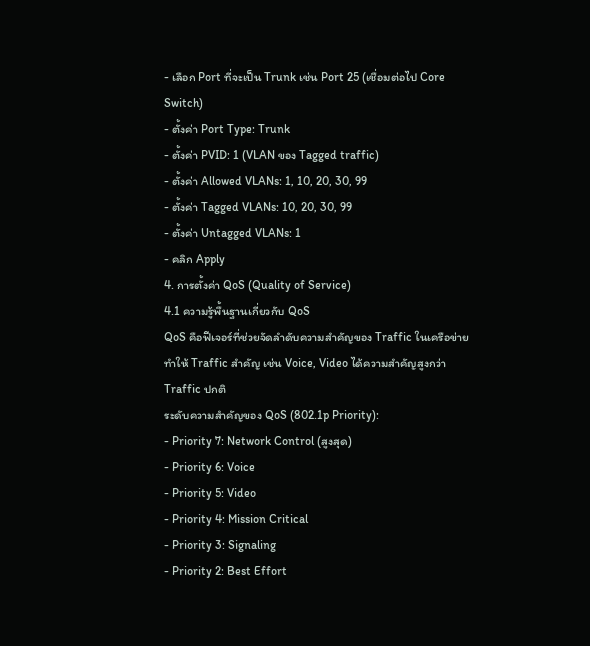- เลือก Port ที่จะเป็น Trunk เช่น Port 25 (เชื่อมต่อไป Core Switch)
- ตั้งค่า Port Type: Trunk
- ตั้งค่า PVID: 1 (VLAN ของ Tagged traffic)
- ตั้งค่า Allowed VLANs: 1, 10, 20, 30, 99
- ตั้งค่า Tagged VLANs: 10, 20, 30, 99
- ตั้งค่า Untagged VLANs: 1
- คลิก Apply
4. การตั้งค่า QoS (Quality of Service)
4.1 ความรู้พื้นฐานเกี่ยวกับ QoS
QoS คือฟีเจอร์ที่ช่วยจัดลำดับความสำคัญของ Traffic ในเครือข่าย ทำให้ Traffic สำคัญ เช่น Voice, Video ได้ความสำคัญสูงกว่า Traffic ปกติ
ระดับความสำคัญของ QoS (802.1p Priority):
- Priority 7: Network Control (สูงสุด)
- Priority 6: Voice
- Priority 5: Video
- Priority 4: Mission Critical
- Priority 3: Signaling
- Priority 2: Best Effort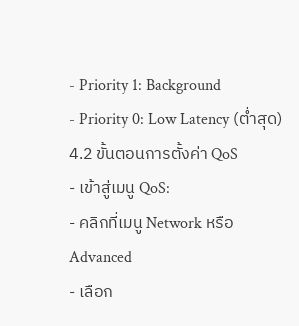- Priority 1: Background
- Priority 0: Low Latency (ต่ำสุด)
4.2 ขั้นตอนการตั้งค่า QoS
- เข้าสู่เมนู QoS:
- คลิกที่เมนู Network หรือ Advanced
- เลือก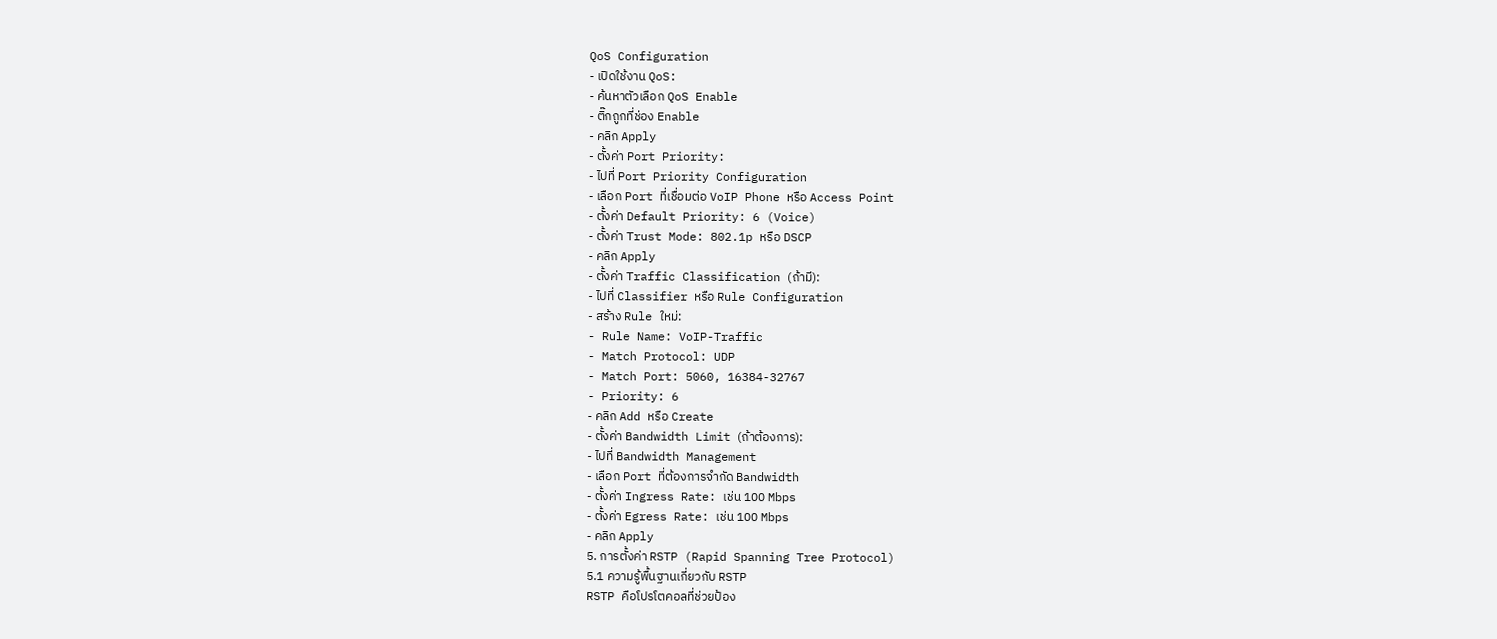QoS Configuration
- เปิดใช้งาน QoS:
- ค้นหาตัวเลือก QoS Enable
- ติ๊กถูกที่ช่อง Enable
- คลิก Apply
- ตั้งค่า Port Priority:
- ไปที่ Port Priority Configuration
- เลือก Port ที่เชื่อมต่อ VoIP Phone หรือ Access Point
- ตั้งค่า Default Priority: 6 (Voice)
- ตั้งค่า Trust Mode: 802.1p หรือ DSCP
- คลิก Apply
- ตั้งค่า Traffic Classification (ถ้ามี):
- ไปที่ Classifier หรือ Rule Configuration
- สร้าง Rule ใหม่:
- Rule Name: VoIP-Traffic
- Match Protocol: UDP
- Match Port: 5060, 16384-32767
- Priority: 6
- คลิก Add หรือ Create
- ตั้งค่า Bandwidth Limit (ถ้าต้องการ):
- ไปที่ Bandwidth Management
- เลือก Port ที่ต้องการจำกัด Bandwidth
- ตั้งค่า Ingress Rate: เช่น 100 Mbps
- ตั้งค่า Egress Rate: เช่น 100 Mbps
- คลิก Apply
5. การตั้งค่า RSTP (Rapid Spanning Tree Protocol)
5.1 ความรู้พื้นฐานเกี่ยวกับ RSTP
RSTP คือโปรโตคอลที่ช่วยป้อง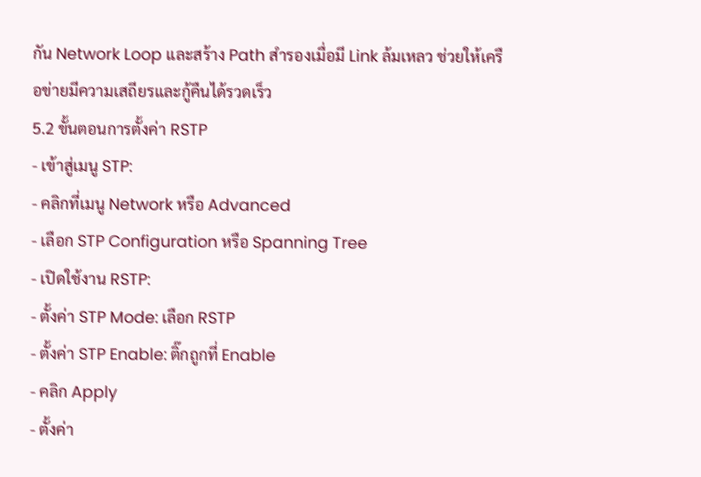กัน Network Loop และสร้าง Path สำรองเมื่อมี Link ล้มเหลว ช่วยให้เครือข่ายมีความเสถียรและกู้คืนได้รวดเร็ว
5.2 ขั้นตอนการตั้งค่า RSTP
- เข้าสู่เมนู STP:
- คลิกที่เมนู Network หรือ Advanced
- เลือก STP Configuration หรือ Spanning Tree
- เปิดใช้งาน RSTP:
- ตั้งค่า STP Mode: เลือก RSTP
- ตั้งค่า STP Enable: ติ๊กถูกที่ Enable
- คลิก Apply
- ตั้งค่า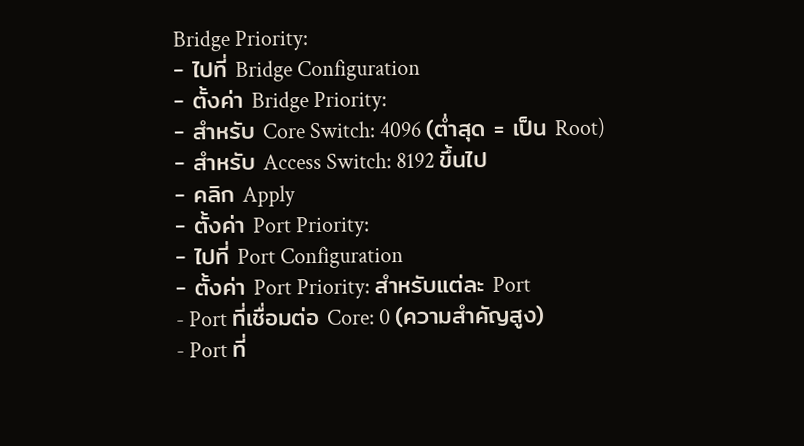Bridge Priority:
- ไปที่ Bridge Configuration
- ตั้งค่า Bridge Priority:
- สำหรับ Core Switch: 4096 (ต่ำสุด = เป็น Root)
- สำหรับ Access Switch: 8192 ขึ้นไป
- คลิก Apply
- ตั้งค่า Port Priority:
- ไปที่ Port Configuration
- ตั้งค่า Port Priority: สำหรับแต่ละ Port
- Port ที่เชื่อมต่อ Core: 0 (ความสำคัญสูง)
- Port ที่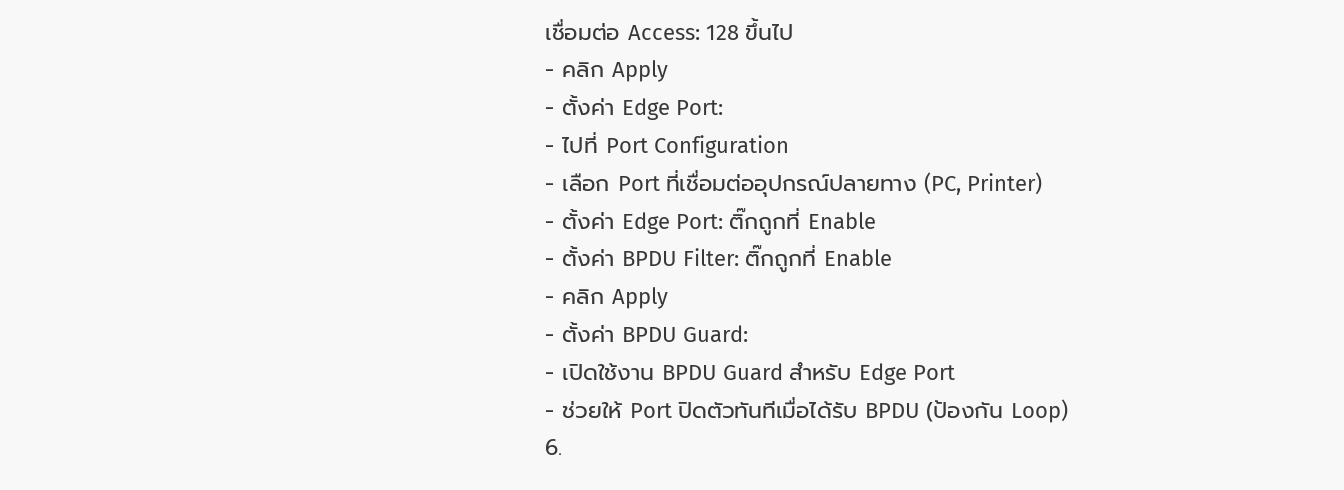เชื่อมต่อ Access: 128 ขึ้นไป
- คลิก Apply
- ตั้งค่า Edge Port:
- ไปที่ Port Configuration
- เลือก Port ที่เชื่อมต่ออุปกรณ์ปลายทาง (PC, Printer)
- ตั้งค่า Edge Port: ติ๊กถูกที่ Enable
- ตั้งค่า BPDU Filter: ติ๊กถูกที่ Enable
- คลิก Apply
- ตั้งค่า BPDU Guard:
- เปิดใช้งาน BPDU Guard สำหรับ Edge Port
- ช่วยให้ Port ปิดตัวทันทีเมื่อได้รับ BPDU (ป้องกัน Loop)
6.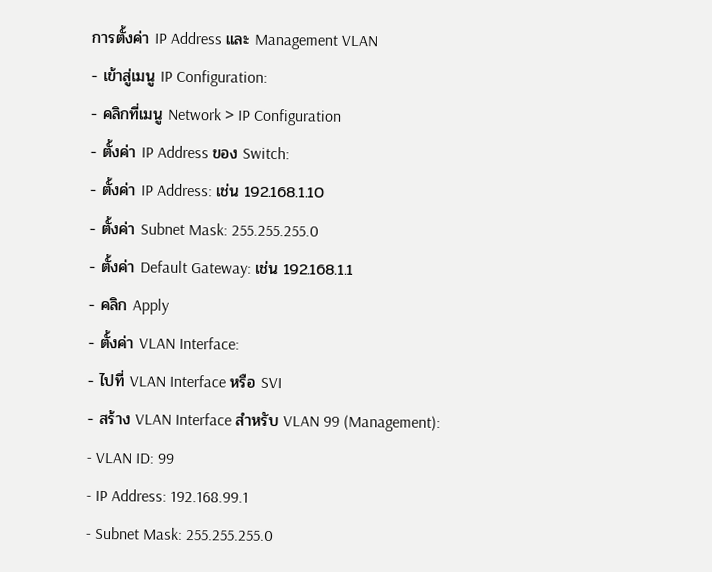การตั้งค่า IP Address และ Management VLAN
- เข้าสู่เมนู IP Configuration:
- คลิกที่เมนู Network > IP Configuration
- ตั้งค่า IP Address ของ Switch:
- ตั้งค่า IP Address: เช่น 192.168.1.10
- ตั้งค่า Subnet Mask: 255.255.255.0
- ตั้งค่า Default Gateway: เช่น 192.168.1.1
- คลิก Apply
- ตั้งค่า VLAN Interface:
- ไปที่ VLAN Interface หรือ SVI
- สร้าง VLAN Interface สำหรับ VLAN 99 (Management):
- VLAN ID: 99
- IP Address: 192.168.99.1
- Subnet Mask: 255.255.255.0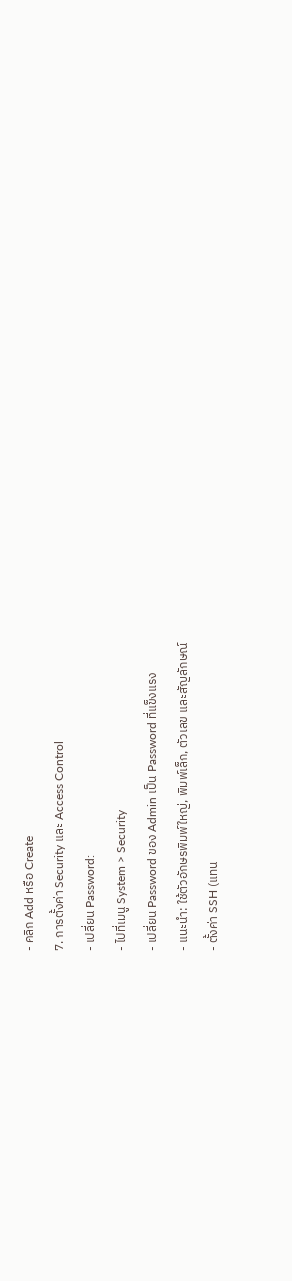- คลิก Add หรือ Create
7. การตั้งค่า Security และ Access Control
- เปลี่ยน Password:
- ไปที่เมนู System > Security
- เปลี่ยน Password ของ Admin เป็น Password ที่แข็งแรง
- แนะนำ: ใช้ตัวอักษรพิมพ์ใหญ่, พิมพ์เล็ก, ตัวเลข และสัญลักษณ์
- ตั้งค่า SSH (แทน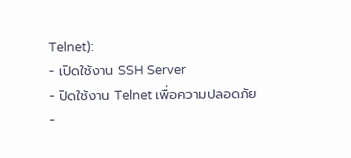Telnet):
- เปิดใช้งาน SSH Server
- ปิดใช้งาน Telnet เพื่อความปลอดภัย
-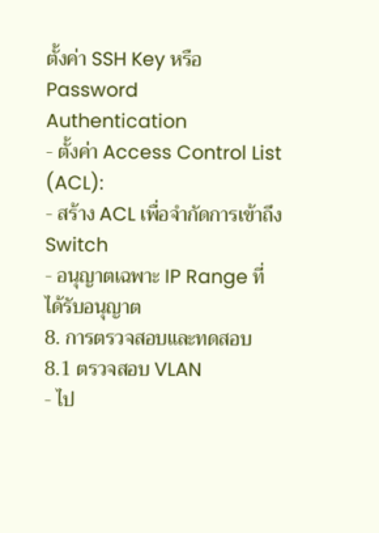ตั้งค่า SSH Key หรือ Password Authentication
- ตั้งค่า Access Control List (ACL):
- สร้าง ACL เพื่อจำกัดการเข้าถึง Switch
- อนุญาตเฉพาะ IP Range ที่ได้รับอนุญาต
8. การตรวจสอบและทดสอบ
8.1 ตรวจสอบ VLAN
- ไป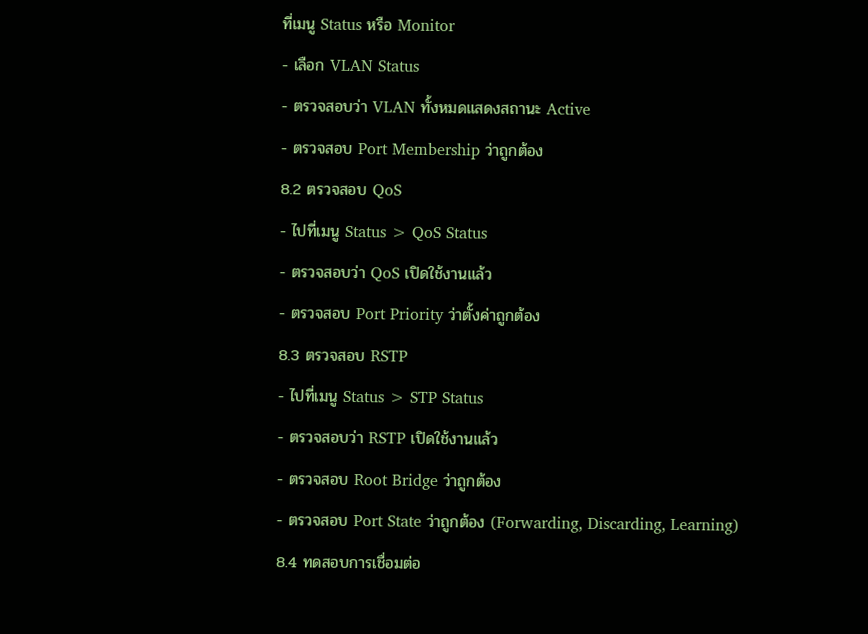ที่เมนู Status หรือ Monitor
- เลือก VLAN Status
- ตรวจสอบว่า VLAN ทั้งหมดแสดงสถานะ Active
- ตรวจสอบ Port Membership ว่าถูกต้อง
8.2 ตรวจสอบ QoS
- ไปที่เมนู Status > QoS Status
- ตรวจสอบว่า QoS เปิดใช้งานแล้ว
- ตรวจสอบ Port Priority ว่าตั้งค่าถูกต้อง
8.3 ตรวจสอบ RSTP
- ไปที่เมนู Status > STP Status
- ตรวจสอบว่า RSTP เปิดใช้งานแล้ว
- ตรวจสอบ Root Bridge ว่าถูกต้อง
- ตรวจสอบ Port State ว่าถูกต้อง (Forwarding, Discarding, Learning)
8.4 ทดสอบการเชื่อมต่อ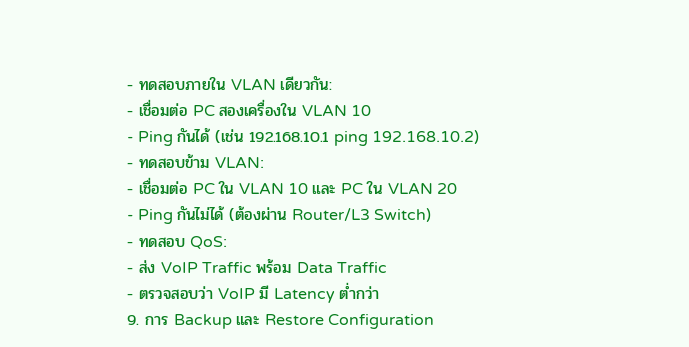- ทดสอบภายใน VLAN เดียวกัน:
- เชื่อมต่อ PC สองเครื่องใน VLAN 10
- Ping กันได้ (เช่น 192.168.10.1 ping 192.168.10.2)
- ทดสอบข้าม VLAN:
- เชื่อมต่อ PC ใน VLAN 10 และ PC ใน VLAN 20
- Ping กันไม่ได้ (ต้องผ่าน Router/L3 Switch)
- ทดสอบ QoS:
- ส่ง VoIP Traffic พร้อม Data Traffic
- ตรวจสอบว่า VoIP มี Latency ต่ำกว่า
9. การ Backup และ Restore Configuration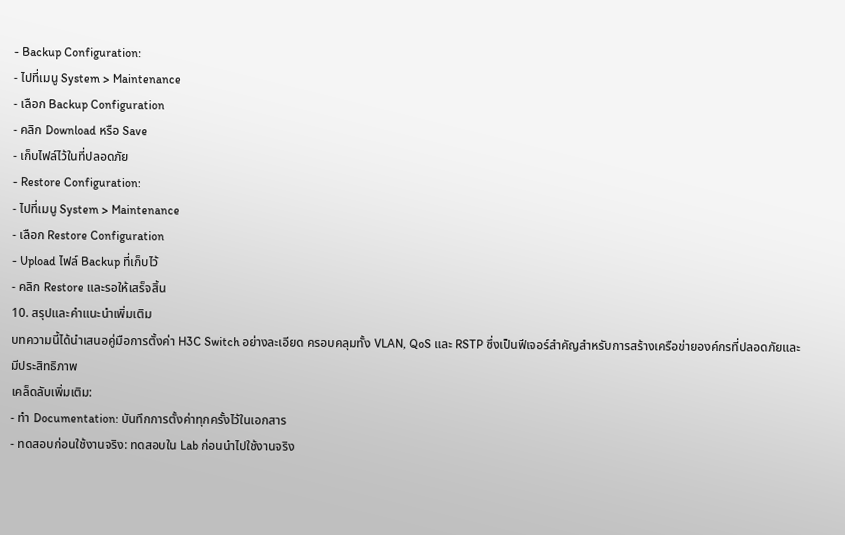- Backup Configuration:
- ไปที่เมนู System > Maintenance
- เลือก Backup Configuration
- คลิก Download หรือ Save
- เก็บไฟล์ไว้ในที่ปลอดภัย
- Restore Configuration:
- ไปที่เมนู System > Maintenance
- เลือก Restore Configuration
- Upload ไฟล์ Backup ที่เก็บไว้
- คลิก Restore และรอให้เสร็จสิ้น
10. สรุปและคำแนะนำเพิ่มเติม
บทความนี้ได้นำเสนอคู่มือการตั้งค่า H3C Switch อย่างละเอียด ครอบคลุมทั้ง VLAN, QoS และ RSTP ซึ่งเป็นฟีเจอร์สำคัญสำหรับการสร้างเครือข่ายองค์กรที่ปลอดภัยและมีประสิทธิภาพ
เคล็ดลับเพิ่มเติม:
- ทำ Documentation: บันทึกการตั้งค่าทุกครั้งไว้ในเอกสาร
- ทดสอบก่อนใช้งานจริง: ทดสอบใน Lab ก่อนนำไปใช้งานจริง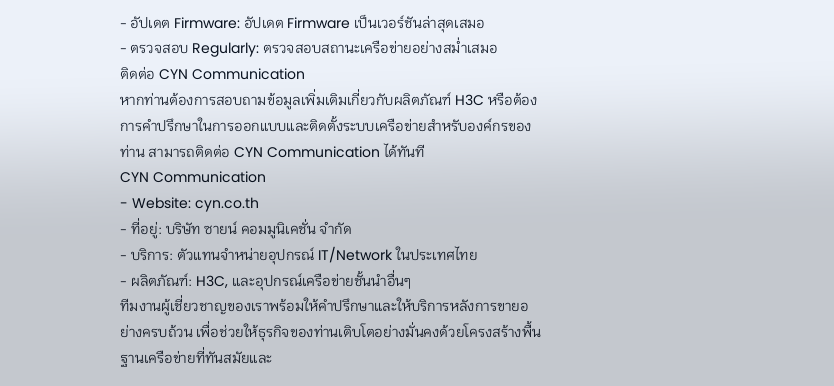- อัปเดต Firmware: อัปเดต Firmware เป็นเวอร์ชันล่าสุดเสมอ
- ตรวจสอบ Regularly: ตรวจสอบสถานะเครือข่ายอย่างสม่ำเสมอ
ติดต่อ CYN Communication
หากท่านต้องการสอบถามข้อมูลเพิ่มเติมเกี่ยวกับผลิตภัณฑ์ H3C หรือต้องการคำปรึกษาในการออกแบบและติดตั้งระบบเครือข่ายสำหรับองค์กรของท่าน สามารถติดต่อ CYN Communication ได้ทันที
CYN Communication
- Website: cyn.co.th
- ที่อยู่: บริษัท ซายน์ คอมมูนิเคชั่น จำกัด
- บริการ: ตัวแทนจำหน่ายอุปกรณ์ IT/Network ในประเทศไทย
- ผลิตภัณฑ์: H3C, และอุปกรณ์เครือข่ายชั้นนำอื่นๆ
ทีมงานผู้เชี่ยวชาญของเราพร้อมให้คำปรึกษาและให้บริการหลังการขายอย่างครบถ้วน เพื่อช่วยให้ธุรกิจของท่านเติบโตอย่างมั่นคงด้วยโครงสร้างพื้นฐานเครือข่ายที่ทันสมัยและ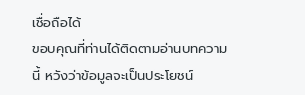เชื่อถือได้
ขอบคุณที่ท่านได้ติดตามอ่านบทความนี้ หวังว่าข้อมูลจะเป็นประโยชน์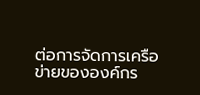ต่อการจัดการเครือข่ายขององค์กร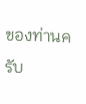ของท่านครับ